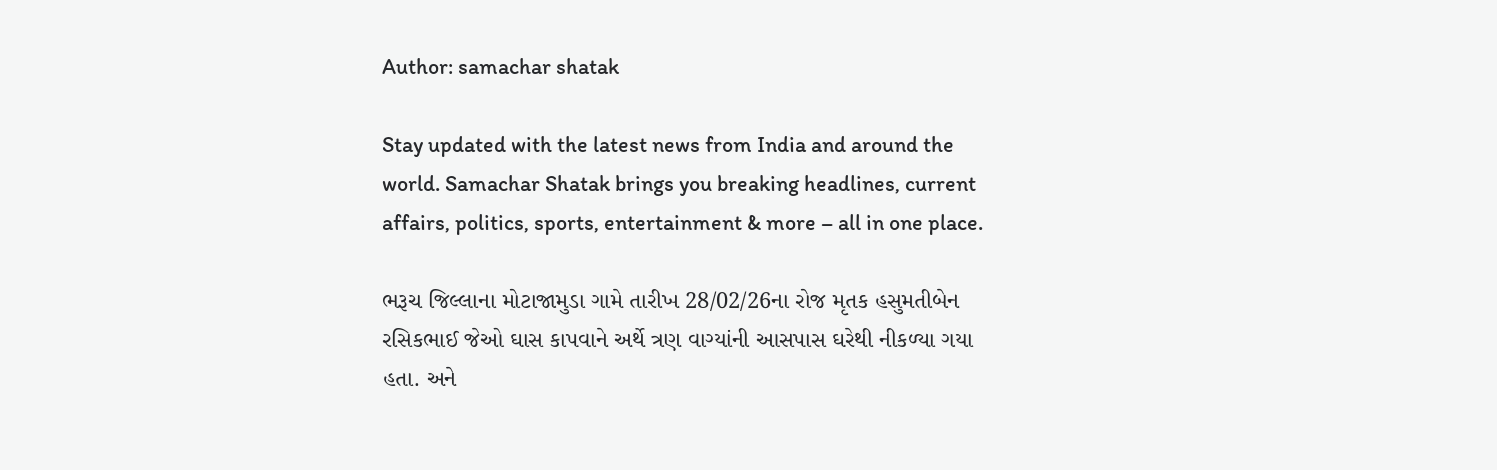Author: samachar shatak

Stay updated with the latest news from India and around the world. Samachar Shatak brings you breaking headlines, current affairs, politics, sports, entertainment & more – all in one place.

ભરૂચ જિલ્લાના મોટાજામુડા ગામે તારીખ 28/02/26ના રોજ મૃતક હસુમતીબેન રસિકભાઈ જેઓ ઘાસ કાપવાને અર્થે ત્રણ વાગ્યાંની આસપાસ ઘરેથી નીકળ્યા ગયા હતા. અને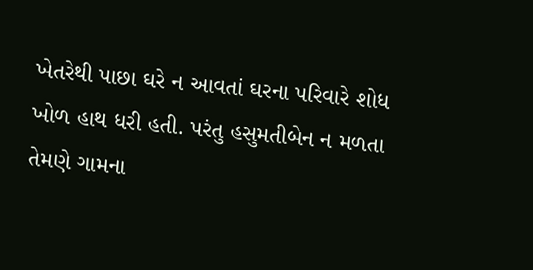ખેતરેથી પાછા ઘરે ન આવતાં ઘરના પરિવારે શોધ ખોળ હાથ ધરી હતી. પરંતુ હસુમતીબેન ન મળતા તેમણે ગામના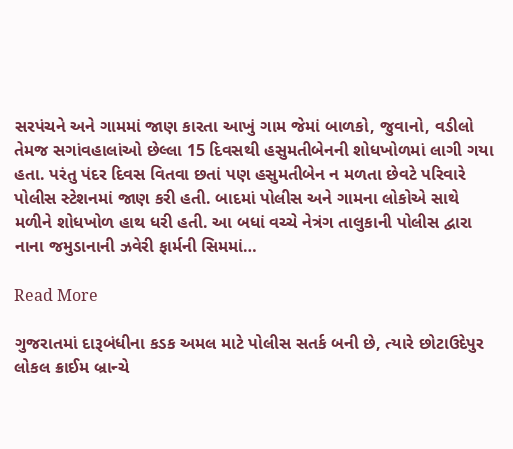સરપંચને અને ગામમાં જાણ કારતા આખું ગામ જેમાં બાળકો, જુવાનો, વડીલો તેમજ સગાંવહાલાંઓ છેલ્લા 15 દિવસથી હસુમતીબેનની શોધખોળમાં લાગી ગયા હતા. પરંતુ પંદર દિવસ વિતવા છતાં પણ હસુમતીબેન ન મળતા છેવટે પરિવારે પોલીસ સ્ટેશનમાં જાણ કરી હતી. બાદમાં પોલીસ અને ગામના લોકોએ સાથે મળીને શોધખોળ હાથ ધરી હતી. આ બધાં વચ્ચે નેત્રંગ તાલુકાની પોલીસ દ્વારા નાના જમુડાનાની ઝવેરી ફાર્મની સિમમાં…

Read More

ગુજરાતમાં દારૂબંધીના કડક અમલ માટે પોલીસ સતર્ક બની છે, ત્યારે છોટાઉદેપુર લોકલ ક્રાઈમ બ્રાન્ચે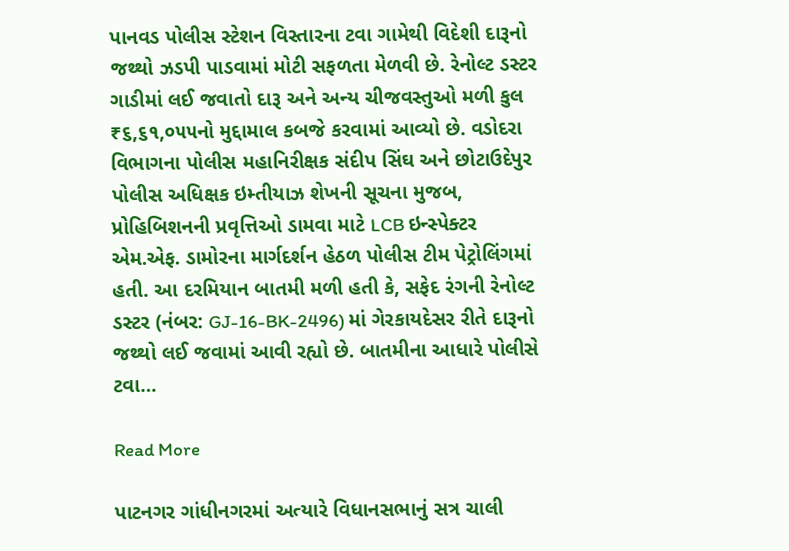પાનવડ પોલીસ સ્ટેશન વિસ્તારના ટવા ગામેથી વિદેશી દારૂનો જથ્થો ઝડપી પાડવામાં મોટી સફળતા મેળવી છે. રેનોલ્ટ ડસ્ટર ગાડીમાં લઈ જવાતો દારૂ અને અન્ય ચીજવસ્તુઓ મળી કુલ ₹૬,૬૧,૦૫૫નો મુદ્દામાલ કબજે કરવામાં આવ્યો છે. વડોદરા વિભાગના પોલીસ મહાનિરીક્ષક સંદીપ સિંઘ અને છોટાઉદેપુર પોલીસ અધિક્ષક ઇમ્તીયાઝ શેખની સૂચના મુજબ, પ્રોહિબિશનની પ્રવૃત્તિઓ ડામવા માટે LCB ઇન્સ્પેક્ટર એમ.એફ. ડામોરના માર્ગદર્શન હેઠળ પોલીસ ટીમ પેટ્રોલિંગમાં હતી. આ દરમિયાન બાતમી મળી હતી કે, સફેદ રંગની રેનોલ્ટ ડસ્ટર (નંબર: GJ-16-BK-2496) માં ગેરકાયદેસર રીતે દારૂનો જથ્થો લઈ જવામાં આવી રહ્યો છે. બાતમીના આધારે પોલીસે ટવા…

Read More

પાટનગર ગાંધીનગરમાં અત્યારે વિધાનસભાનું સત્ર ચાલી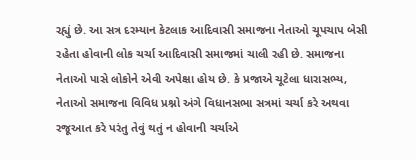રહ્યું છે. આ સત્ર દરમ્યાન કેટલાક આદિવાસી સમાજના નેતાઓ ચૂપચાપ બેસી રહેતા હોવાની લોક ચર્ચા આદિવાસી સમાજમાં ચાલી રહી છે. સમાજના નેતાઓ પાસે લોકોને એવી અપેક્ષા હોય છે. કે પ્રજાએ ચૂટેલા ધારાસભ્ય, નેતાઓ સમાજના વિવિધ પ્રશ્નો અંગે વિધાનસભા સત્રમાં ચર્ચા કરે અથવા રજૂઆત કરે પરંતુ તેવું થતું ન હોવાની ચર્ચાએ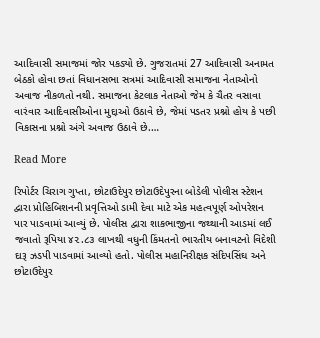આદિવાસી સમાજમાં જોર પકડ્યો છે. ગુજરાતમાં 27 આદિવાસી અનામત બેઠકો હોવા છતાં વિધાનસભા સત્રમાં આદિવાસી સમાજના નેતાઓનો અવાજ નીકળતો નથી. સમાજના કેટલાક નેતાઓ જેમ કે ચૈતર વસાવા વારંવાર આદિવાસીઓના મુદ્દાઓ ઉઠાવે છે, જેમાં પડતર પ્રશ્નો હોય કે પછી વિકાસના પ્રશ્નો અંગે અવાજ ઉઠાવે છે.…

Read More

રિપોર્ટર ચિરાગ ગુપ્તા, છોટાઉદેપુર છોટાઉદેપુરના બોડેલી પોલીસ સ્ટેશન દ્વારા પ્રોહિબિશનની પ્રવૃત્તિઓ ડામી દેવા માટે એક મહત્વપૂર્ણ ઓપરેશન પાર પાડવામાં આવ્યું છે. પોલીસ દ્વારા શાકભાજીના જથ્થાની આડમાં લઈ જવાતો રૂપિયા ૪૨.૮૩ લાખથી વધુની કિંમતનો ભારતીય બનાવટનો વિદેશી દારૂ ઝડપી પાડવામાં આવ્યો હતો. પોલીસ મહાનિરીક્ષક સંદિપસિંઘ અને છોટાઉદેપુર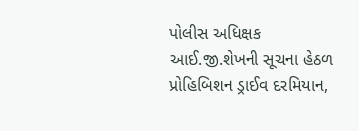પોલીસ અધિક્ષક આઈ.જી.શેખની સૂચના હેઠળ પ્રોહિબિશન ડ્રાઈવ દરમિયાન,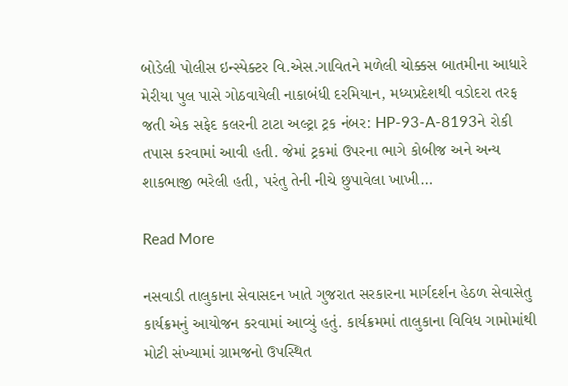બોડેલી પોલીસ ઇન્સ્પેક્ટર વિ.એસ.ગાવિતને મળેલી ચોક્કસ બાતમીના આધારે મેરીયા પુલ પાસે ગોઠવાયેલી નાકાબંધી દરમિયાન, મધ્યપ્રદેશથી વડોદરા તરફ જતી એક સફેદ કલરની ટાટા અલ્ટ્રા ટ્રક નંબર: HP-93-A-8193ને રોકી તપાસ કરવામાં આવી હતી. જેમાં ટ્રકમાં ઉપરના ભાગે કોબીજ અને અન્ય શાકભાજી ભરેલી હતી, પરંતુ તેની નીચે છુપાવેલા ખાખી…

Read More

નસવાડી તાલુકાના સેવાસદન ખાતે ગુજરાત સરકારના માર્ગદર્શન હેઠળ સેવાસેતુ કાર્યક્રમનું આયોજન કરવામાં આવ્યું હતું. કાર્યક્રમમાં તાલુકાના વિવિધ ગામોમાંથી મોટી સંખ્યામાં ગ્રામજનો ઉપસ્થિત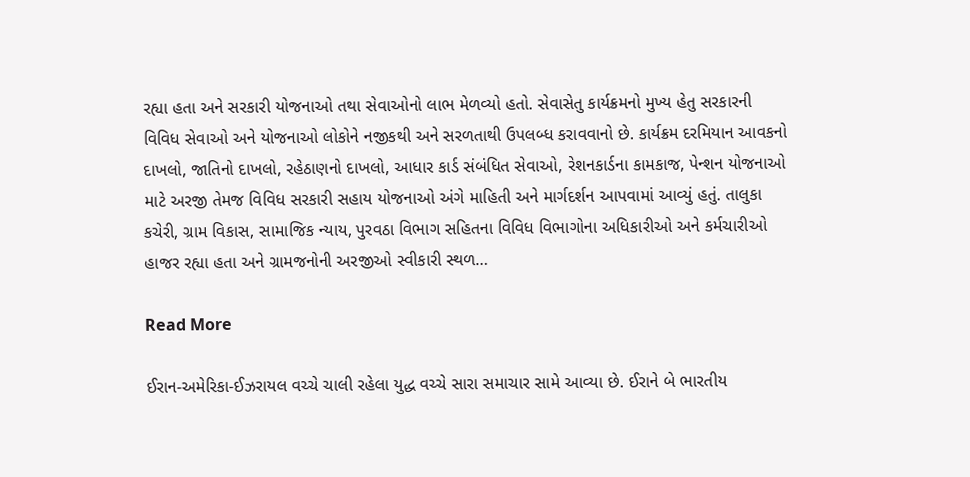રહ્યા હતા અને સરકારી યોજનાઓ તથા સેવાઓનો લાભ મેળવ્યો હતો. સેવાસેતુ કાર્યક્રમનો મુખ્ય હેતુ સરકારની વિવિધ સેવાઓ અને યોજનાઓ લોકોને નજીકથી અને સરળતાથી ઉપલબ્ધ કરાવવાનો છે. કાર્યક્રમ દરમિયાન આવકનો દાખલો, જાતિનો દાખલો, રહેઠાણનો દાખલો, આધાર કાર્ડ સંબંધિત સેવાઓ, રેશનકાર્ડના કામકાજ, પેન્શન યોજનાઓ માટે અરજી તેમજ વિવિધ સરકારી સહાય યોજનાઓ અંગે માહિતી અને માર્ગદર્શન આપવામાં આવ્યું હતું. તાલુકા કચેરી, ગ્રામ વિકાસ, સામાજિક ન્યાય, પુરવઠા વિભાગ સહિતના વિવિધ વિભાગોના અધિકારીઓ અને કર્મચારીઓ હાજર રહ્યા હતા અને ગ્રામજનોની અરજીઓ સ્વીકારી સ્થળ…

Read More

ઈરાન-અમેરિકા-ઈઝરાયલ વચ્ચે ચાલી રહેલા યુદ્ધ વચ્ચે સારા સમાચાર સામે આવ્યા છે. ઈરાને બે ભારતીય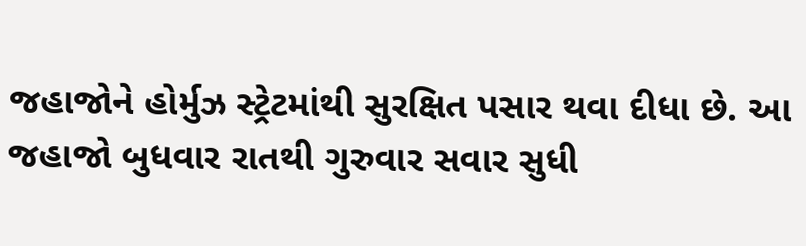જહાજોને હોર્મુઝ સ્ટ્રેટમાંથી સુરક્ષિત પસાર થવા દીધા છે. આ જહાજો બુધવાર રાતથી ગુરુવાર સવાર સુધી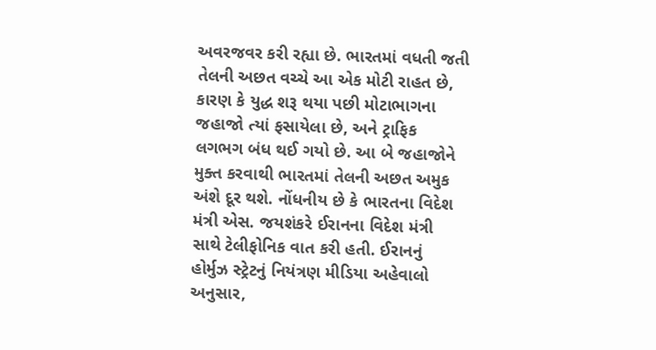અવરજવર કરી રહ્યા છે. ભારતમાં વધતી જતી તેલની અછત વચ્ચે આ એક મોટી રાહત છે, કારણ કે યુદ્ધ શરૂ થયા પછી મોટાભાગના જહાજો ત્યાં ફસાયેલા છે, અને ટ્રાફિક લગભગ બંધ થઈ ગયો છે. આ બે જહાજોને મુક્ત કરવાથી ભારતમાં તેલની અછત અમુક અંશે દૂર થશે. નોંધનીય છે કે ભારતના વિદેશ મંત્રી એસ. જયશંકરે ઈરાનના વિદેશ મંત્રી સાથે ટેલીફોનિક વાત કરી હતી. ઈરાનનું હોર્મુઝ સ્ટ્રેટનું નિયંત્રણ મીડિયા અહેવાલો અનુસાર,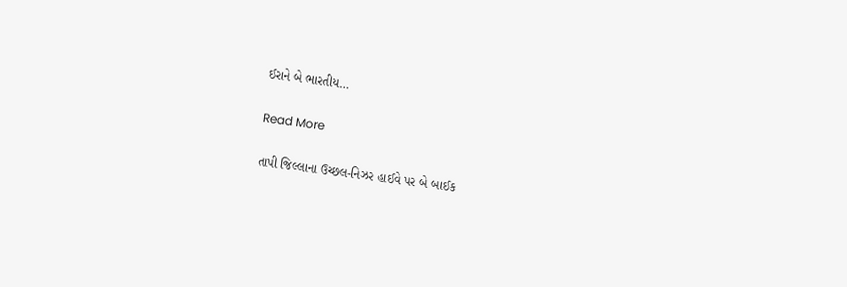ઈરાને બે ભારતીય…

Read More

તાપી જિલ્લાના ઉચ્છલ-નિઝર હાઈવે પર બે બાઈક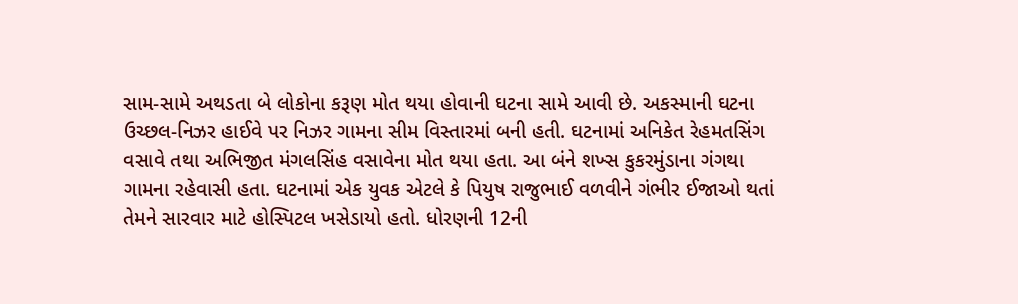સામ-સામે અથડતા બે લોકોના કરૂણ મોત થયા હોવાની ઘટના સામે આવી છે. અકસ્માની ઘટના ઉચ્છલ-નિઝર હાઈવે પર નિઝર ગામના સીમ વિસ્તારમાં બની હતી. ઘટનામાં અનિકેત રેહમતસિંગ વસાવે તથા અભિજીત મંગલસિંહ વસાવેના મોત થયા હતા. આ બંને શખ્સ કુકરમુંડાના ગંગથા ગામના રહેવાસી હતા. ઘટનામાં એક યુવક એટલે કે પિયુષ રાજુભાઈ વળવીને ગંભીર ઈજાઓ થતાં તેમને સારવાર માટે હોસ્પિટલ ખસેડાયો હતો. ધોરણની 12ની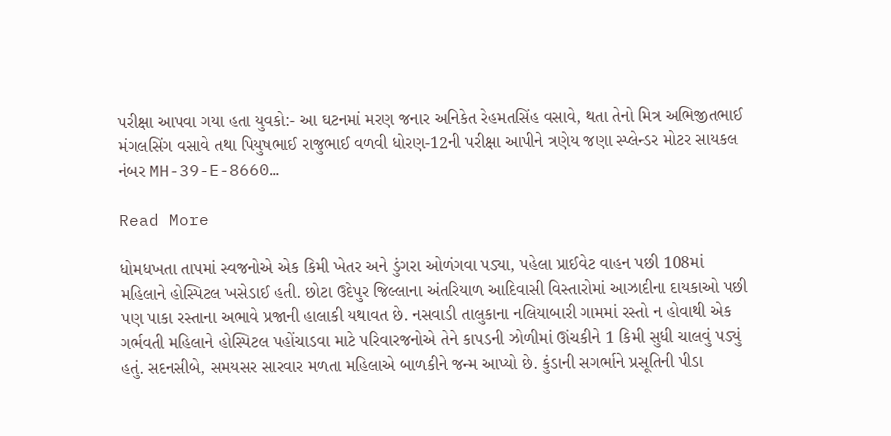પરીક્ષા આપવા ગયા હતા યુવકો:- આ ઘટનમાં મરણ જનાર અનિકેત રેહમતસિંહ વસાવે, થતા તેનો મિત્ર અભિજીતભાઈ મંગલસિંગ વસાવે તથા પિયુષભાઈ રાજુભાઈ વળવી ધોરણ-12ની પરીક્ષા આપીને ત્રણેય જણા સ્પ્લેન્ડર મોટર સાયકલ નંબર MH-39-E-8660…

Read More

ધોમધખતા તાપમાં સ્વજનોએ એક કિમી ખેતર અને ડુંગરા ઓળંગવા પડ્યા, પહેલા પ્રાઈવેટ વાહન પછી 108માં મહિલાને હોસ્પિટલ ખસેડાઈ હતી. છોટા ઉદેપુર જિલ્લાના અંતરિયાળ આદિવાસી વિસ્તારોમાં આઝાદીના દાયકાઓ પછી પણ પાકા રસ્તાના અભાવે પ્રજાની હાલાકી યથાવત છે. નસવાડી તાલુકાના નલિયાબારી ગામમાં રસ્તો ન હોવાથી એક ગર્ભવતી મહિલાને હોસ્પિટલ પહોંચાડવા માટે પરિવારજનોએ તેને કાપડની ઝોળીમાં ઊંચકીને 1 કિમી સુધી ચાલવું પડ્યું હતું. સદનસીબે, સમયસર સારવાર મળતા મહિલાએ બાળકીને જન્મ આપ્યો છે. કુંડાની સગર્ભાને પ્રસૂતિની પીડા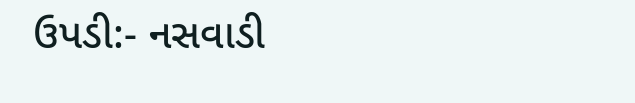ઉપડી:- નસવાડી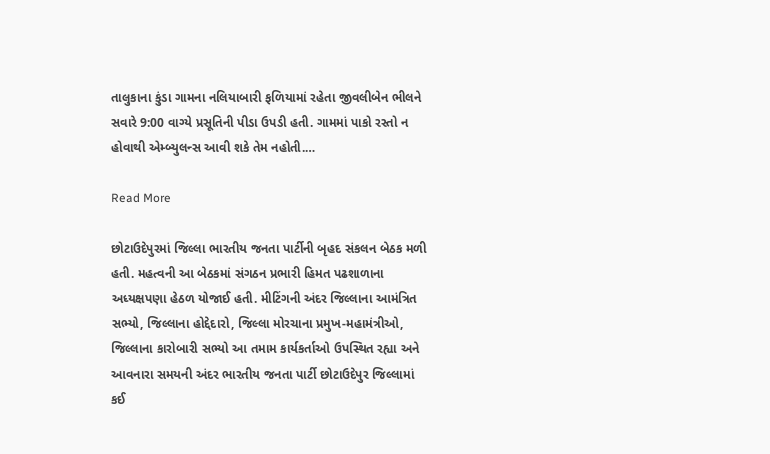તાલુકાના કુંડા ગામના નલિયાબારી ફળિયામાં રહેતા જીવલીબેન ભીલને સવારે 9:00 વાગ્યે પ્રસૂતિની પીડા ઉપડી હતી. ગામમાં પાકો રસ્તો ન હોવાથી એમ્બ્યુલન્સ આવી શકે તેમ નહોતી.…

Read More

છોટાઉદેપુરમાં જિલ્લા ભારતીય જનતા પાર્ટીની બૃહદ સંકલન બેઠક મળી હતી. મહત્વની આ બેઠકમાં સંગઠન પ્રભારી હિમત પઢશાળાના અધ્યક્ષપણા હેઠળ યોજાઈ હતી. મીટિંગની અંદર જિલ્લાના આમંત્રિત સભ્યો, જિલ્લાના હોદ્દેદારો, જિલ્લા મોરચાના પ્રમુખ-મહામંત્રીઓ, જિલ્લાના કારોબારી સભ્યો આ તમામ કાર્યકર્તાઓ ઉપસ્થિત રહ્યા અને આવનારા સમયની અંદર ભારતીય જનતા પાર્ટી છોટાઉદેપુર જિલ્લામાં કઈ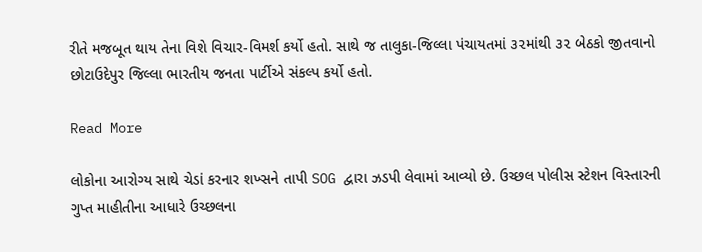રીતે મજબૂત થાય તેના વિશે વિચાર-વિમર્શ કર્યો હતો. સાથે જ તાલુકા-જિલ્લા પંચાયતમાં ૩૨માંથી ૩૨ બેઠકો જીતવાનો છોટાઉદેપુર જિલ્લા ભારતીય જનતા પાર્ટીએ સંકલ્પ કર્યો હતો.

Read More

લોકોના આરોગ્ય સાથે ચેડાં કરનાર શખ્સને તાપી SOG દ્વારા ઝડપી લેવામાં આવ્યો છે. ઉચ્છલ પોલીસ સ્ટેશન વિસ્તારની ગુપ્ત માહીતીના આધારે ઉચ્છલના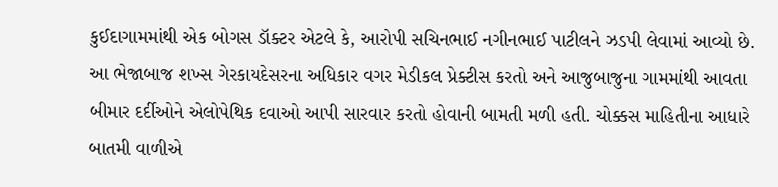કુઈદાગામમાંથી એક બોગસ ડૉક્ટર એટલે કે, આરોપી સચિનભાઈ નગીનભાઈ પાટીલને ઝડપી લેવામાં આવ્યો છે. આ ભેજાબાજ શખ્સ ગેરકાયદેસરના અધિકાર વગર મેડીકલ પ્રેક્ટીસ કરતો અને આજુબાજુના ગામમાંથી આવતા બીમાર દર્દીઓને એલોપેથિક દવાઓ આપી સારવાર કરતો હોવાની બામતી મળી હતી. ચોક્કસ માહિતીના આધારે બાતમી વાળીએ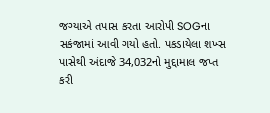જગ્યાએ તપાસ કરતા આરોપી SOGના સકંજામાં આવી ગયો હતો. પકડાયેલા શખ્સ પાસેથી અંદાજે 34,032નો મુદ્દામાલ જપ્ત કરી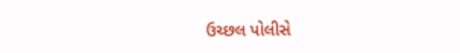ઉચ્છલ પોલીસે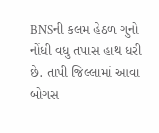BNSની કલમ હેઠળ ગુનો નોંધી વધુ તપાસ હાથ ધરી છે. તાપી જિલ્લામાં આવા બોગસ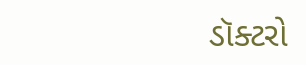ડૉક્ટરો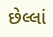છેલ્લાં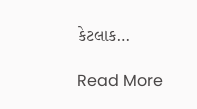કેટલાક…

Read More